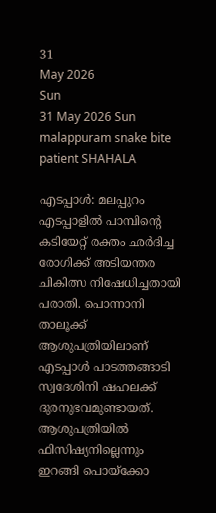31
May 2026
Sun
31 May 2026 Sun
malappuram snake bite patient SHAHALA

എടപ്പാള്‍: മലപ്പുറം എടപ്പാളില്‍ പാമ്പിന്റെ കടിയേറ്റ് രക്തം ഛര്‍ദിച്ച രോഗിക്ക് അടിയന്തര ചികിത്സ നിഷേധിച്ചതായി പരാതി. പൊന്നാനി താലൂക്ക് ആശുപത്രിയിലാണ് എടപ്പാള്‍ പാടത്തങ്ങാടി സ്വദേശിനി ഷഹലക്ക് ദുരനുഭവമുണ്ടായത്. ആശുപത്രിയില്‍ ഫിസിഷ്യനില്ലെന്നും ഇറങ്ങി പൊയ്‌ക്കോ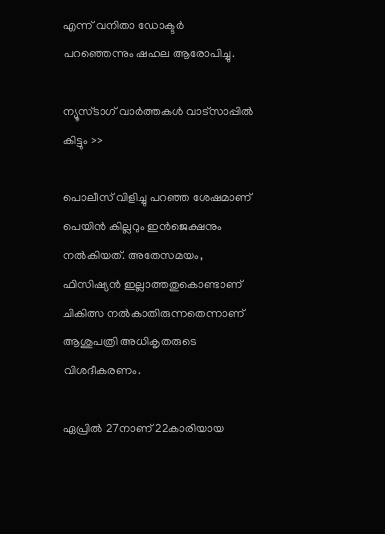എന്ന് വനിതാ ഡോക്ടര്‍ പറഞ്ഞെന്നും ഷഹല ആരോപിച്ചു.

ന്യൂസ്ടാഗ് വാര്‍ത്തകള്‍ വാട്‌സാപ്പില്‍ കിട്ടും >>

പൊലീസ് വിളിച്ചു പറഞ്ഞ ശേഷമാണ് പെയിന്‍ കില്ലറും ഇന്‍ജെക്ഷനും നല്‍കിയത്. അതേസമയം, ഫിസിഷ്യന്‍ ഇല്ലാത്തതുകൊണ്ടാണ് ചികിത്സ നല്‍കാതിരുന്നതെന്നാണ് ആശുപത്രി അധികൃതരുടെ വിശദീകരണം.

ഏപ്രില്‍ 27നാണ് 22കാരിയായ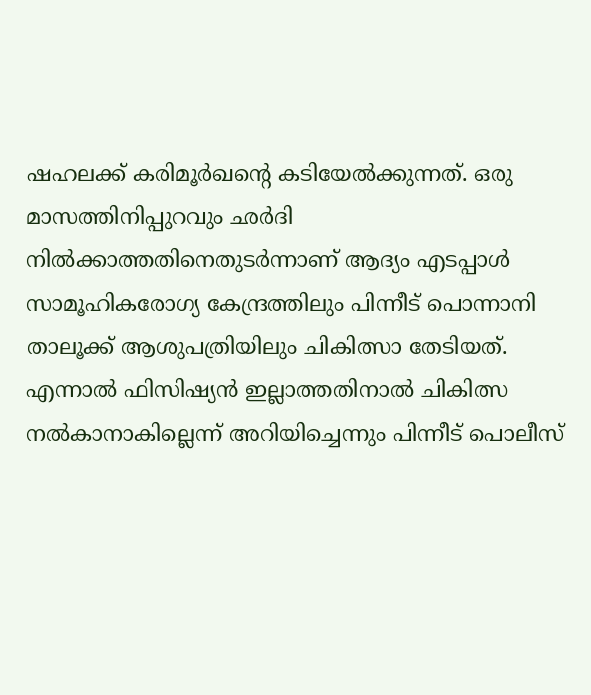ഷഹലക്ക് കരിമൂര്‍ഖന്റെ കടിയേല്‍ക്കുന്നത്. ഒരു മാസത്തിനിപ്പുറവും ഛര്‍ദി നില്‍ക്കാത്തതിനെതുടര്‍ന്നാണ് ആദ്യം എടപ്പാള്‍ സാമൂഹികരോഗ്യ കേന്ദ്രത്തിലും പിന്നീട് പൊന്നാനി താലൂക്ക് ആശുപത്രിയിലും ചികിത്സാ തേടിയത്. എന്നാല്‍ ഫിസിഷ്യന്‍ ഇല്ലാത്തതിനാല്‍ ചികിത്സ നല്‍കാനാകില്ലെന്ന് അറിയിച്ചെന്നും പിന്നീട് പൊലീസ്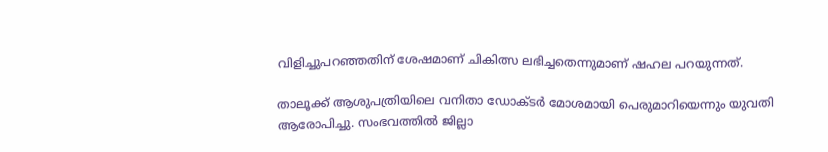വിളിച്ചുപറഞ്ഞതിന് ശേഷമാണ് ചികിത്സ ലഭിച്ചതെന്നുമാണ് ഷഹല പറയുന്നത്.

താലൂക്ക് ആശുപത്രിയിലെ വനിതാ ഡോക്ടര്‍ മോശമായി പെരുമാറിയെന്നും യുവതി ആരോപിച്ചു. സംഭവത്തില്‍ ജില്ലാ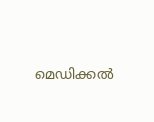മെഡിക്കല്‍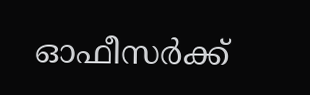ഓഫീസര്‍ക്ക്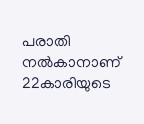പരാതി നല്‍കാനാണ് 22കാരിയുടെ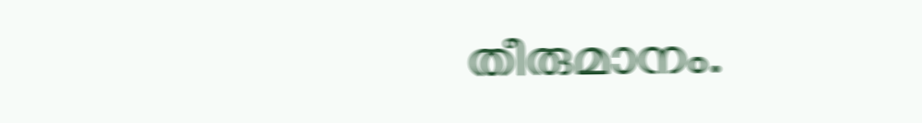തീരുമാനം.